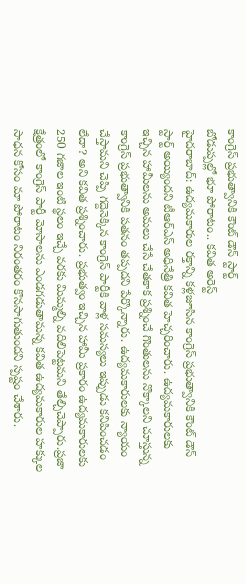కాంగ్రెస్ ప్రభుత్వానికి కౌంట్ డౌన్ స్టార్ట్
బోడుప్పల్లో భూ పోరాటం.. కవిత అరెస్ట్
హైదరాబాద్: ఉద్యమకారుల రక్తాన్ని కళ్లజూసిన కాంగ్రెస్ ప్రభుత్వానికి కౌంట్ డౌన్ స్టార్ట్ అయ్యిందని టీఆర్ఎస్ అధినేత్రి కవిత హెచ్చరించారు. ఉద్యమకారులకు ఇచ్చిన హామీలను అమలు చేసే చేతకాక ప్రశ్నించే గొంతులను నొక్కాలని చూస్తున్న కాంగ్రెస్ ప్రభుత్వానికి పతనం తప్పదని పేర్కొన్నారు. ఉద్యమకారులకు న్యాయం చేస్తామని చెప్పి గద్దెనెక్కిన కాంగ్రెస్ పార్టీకి వాళ్ల సమస్యలు ఇప్పుడు కనిపించడం లేదా? అని కవిత ప్రశ్నించారు. ప్రభుత్వం ఇచ్చిన హామీ ప్రకారం ఉద్యమకారులకు 250 గజాల ఇంటి స్థలం ఇచ్చే వరకు మిమ్మల్ని వదిలిపెట్టమని తేల్చిచెప్పారు.ప్రజా క్షేత్రంలో కాంగ్రెస్ పార్టీ మోసాలను ఎండగడుతామన్న కవిత ఉద్యమకారుల హక్కుల సాధన కోసం మా పోరాటం నిరంతరం కొనసాగుతుందని స్పష్టం చేశారు.